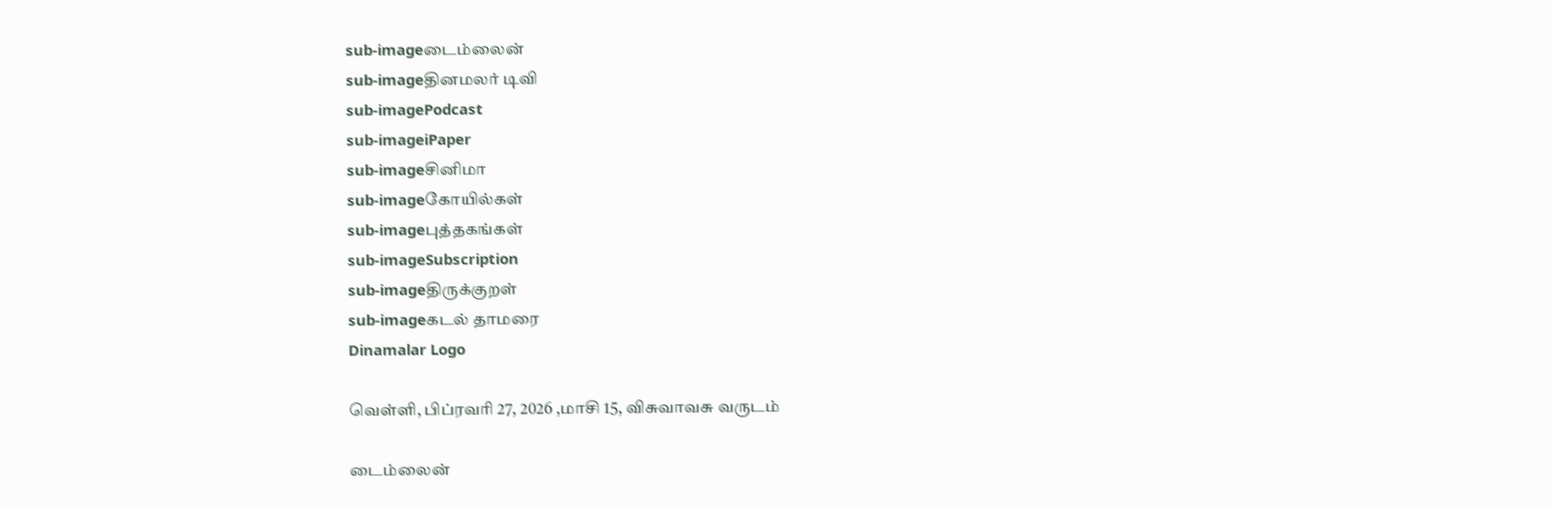sub-imageடைம்லைன்
sub-imageதினமலர் டிவி
sub-imagePodcast
sub-imageiPaper
sub-imageசினிமா
sub-imageகோயில்கள்
sub-imageபுத்தகங்கள்
sub-imageSubscription
sub-imageதிருக்குறள்
sub-imageகடல் தாமரை
Dinamalar Logo

வெள்ளி, பிப்ரவரி 27, 2026 ,மாசி 15, விசுவாவசு வருடம்

டைம்லைன்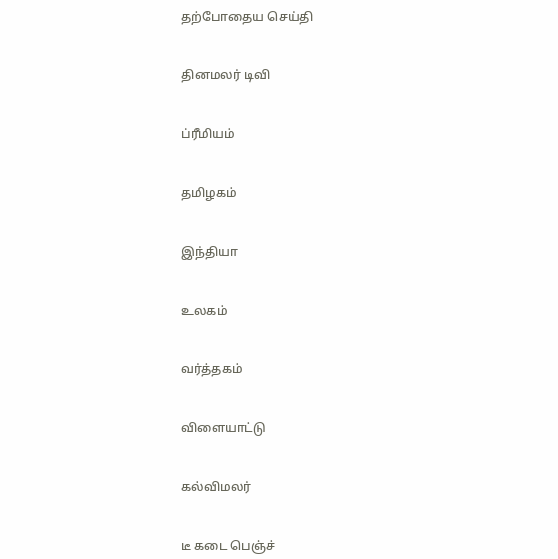தற்போதைய செய்தி


தினமலர் டிவி


ப்ரீமியம்


தமிழகம்


இந்தியா


உலகம்


வர்த்தகம்


விளையாட்டு


கல்விமலர்


டீ கடை பெஞ்ச்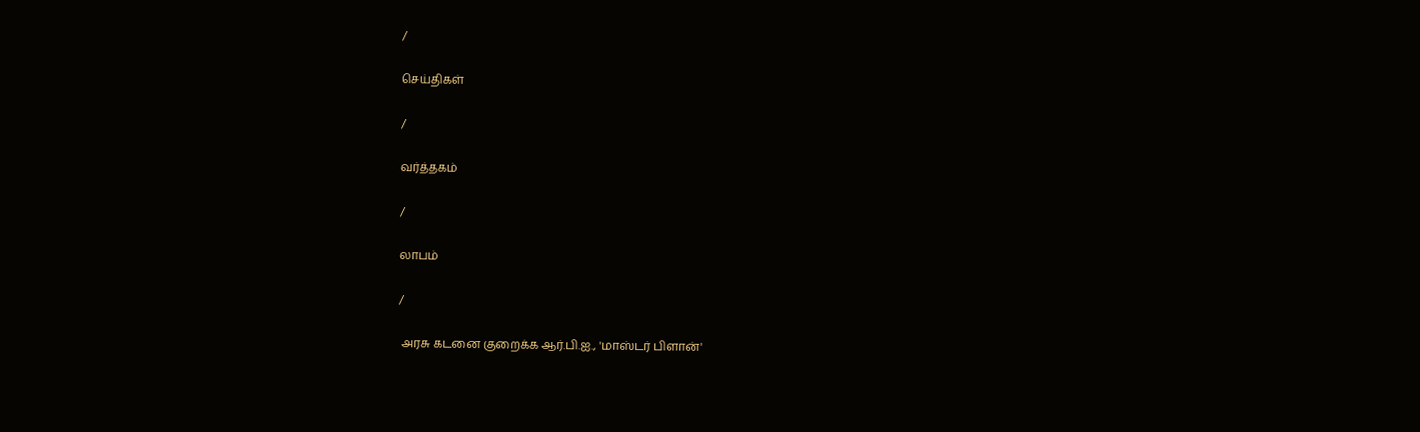/

செய்திகள்

/

வர்த்தகம்

/

லாபம்

/

 அரசு கடனை குறைக்க ஆர்.பி.ஐ., 'மாஸ்டர் பிளான்'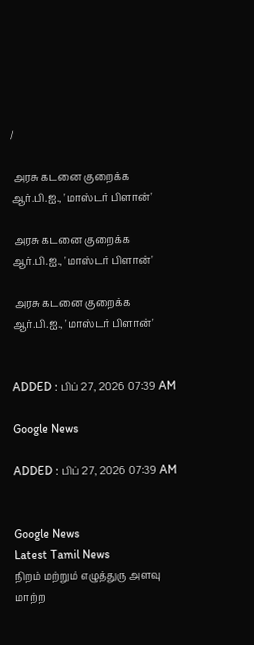/

 அரசு கடனை குறைக்க ஆர்.பி.ஐ., 'மாஸ்டர் பிளான்'

 அரசு கடனை குறைக்க ஆர்.பி.ஐ., 'மாஸ்டர் பிளான்'

 அரசு கடனை குறைக்க ஆர்.பி.ஐ., 'மாஸ்டர் பிளான்'


ADDED : பிப் 27, 2026 07:39 AM

Google News

ADDED : பிப் 27, 2026 07:39 AM


Google News
Latest Tamil News
நிறம் மற்றும் எழுத்துரு அளவு மாற்ற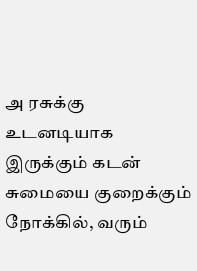அ ரசுக்கு உடனடியாக இருக்கும் கடன் சுமையை குறைக்கும் நோக்கில், வரும்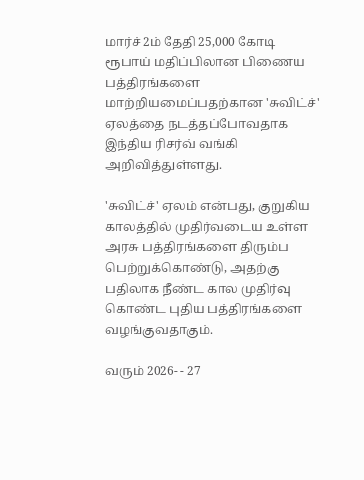மார்ச் 2ம் தேதி 25,000 கோடி ரூபாய் மதிப்பிலான பிணைய பத்திரங்களை மாற்றியமைப்பதற்கான 'சுவிட்ச்' ஏலத்தை நடத்தப்போவதாக இந்திய ரிசர்வ் வங்கி அறிவித்துள்ளது.

'சுவிட்ச்' ஏலம் என்பது, குறுகிய காலத்தில் முதிர்வடைய உள்ள அரசு பத்திரங்களை திரும்ப பெற்றுக்கொண்டு, அதற்கு பதிலாக நீண்ட கால முதிர்வு கொண்ட புதிய பத்திரங்களை வழங்குவதாகும்.

வரும் 2026- - 27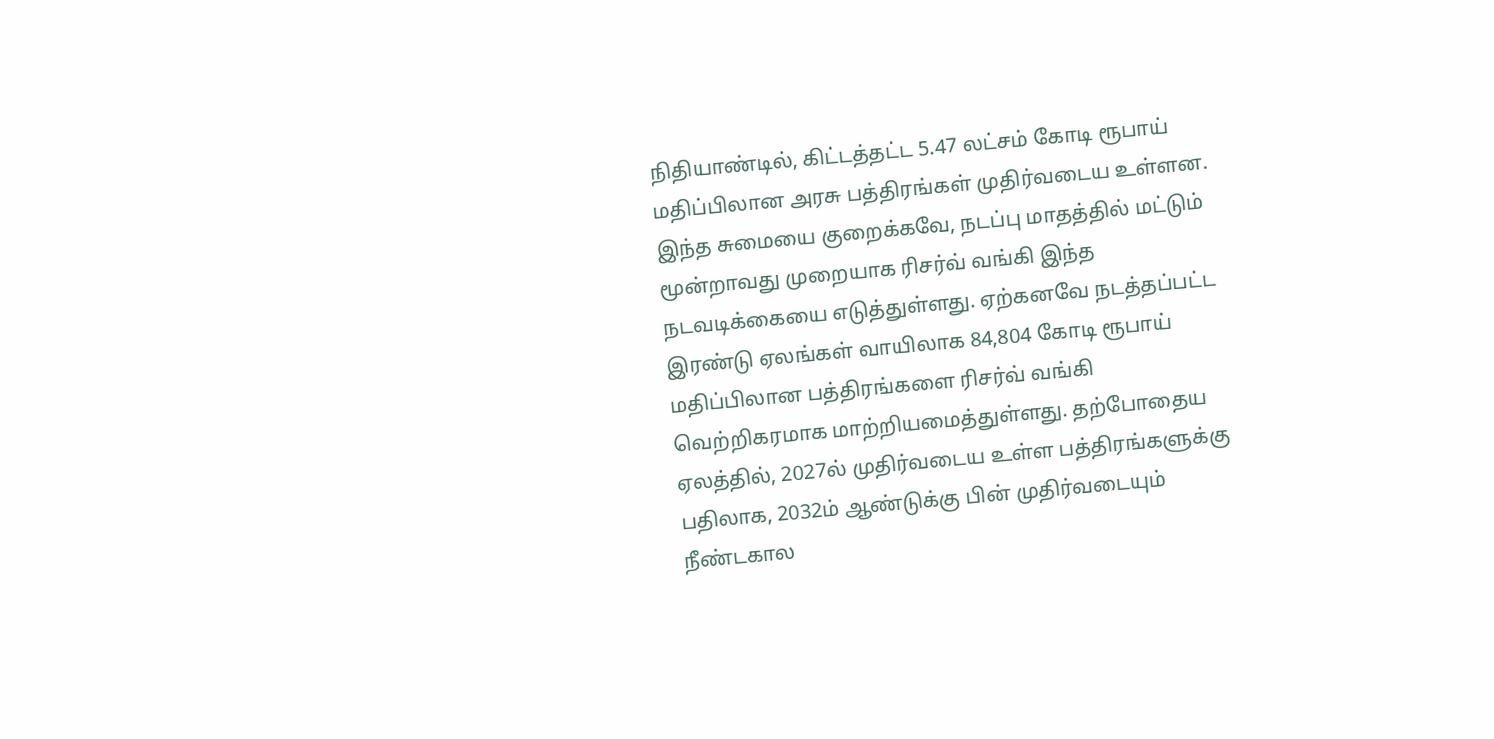நிதியாண்டில், கிட்டத்தட்ட 5.47 லட்சம் கோடி ரூபாய் மதிப்பிலான அரசு பத்திரங்கள் முதிர்வடைய உள்ளன. இந்த சுமையை குறைக்கவே, நடப்பு மாதத்தில் மட்டும் மூன்றாவது முறையாக ரிசர்வ் வங்கி இந்த நடவடிக்கையை எடுத்துள்ளது. ஏற்கனவே நடத்தப்பட்ட இரண்டு ஏலங்கள் வாயிலாக 84,804 கோடி ரூபாய் மதிப்பிலான பத்திரங்களை ரிசர்வ் வங்கி வெற்றிகரமாக மாற்றியமைத்துள்ளது. தற்போதைய ஏலத்தில், 2027ல் முதிர்வடைய உள்ள பத்திரங்களுக்கு பதிலாக, 2032ம் ஆண்டுக்கு பின் முதிர்வடையும் நீண்டகால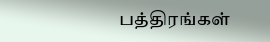பத்திரங்கள்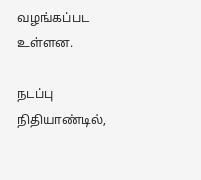வழங்கப்பட உள்ளன.

நடப்பு நிதியாண்டில்,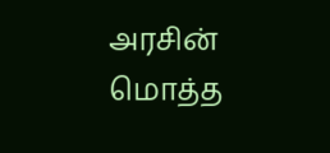அரசின் மொத்த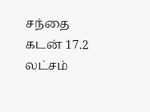சந்தை கடன் 17.2 லட்சம்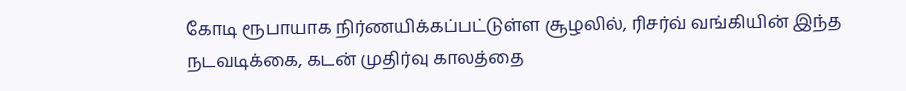கோடி ரூபாயாக நிர்ணயிக்கப்பட்டுள்ள சூழலில், ரிசர்வ் வங்கியின் இந்த நடவடிக்கை, கடன் முதிர்வு காலத்தை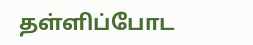தள்ளிப்போட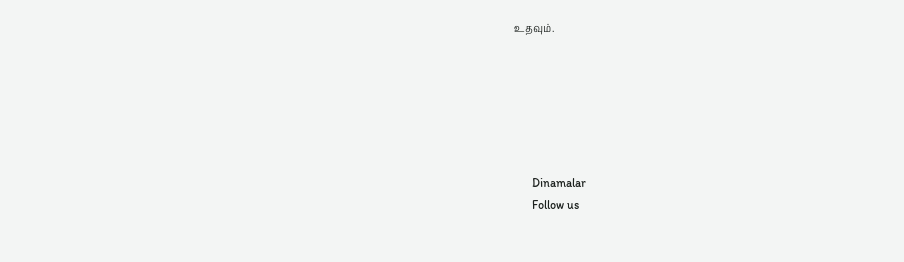உதவும்.






      Dinamalar
      Follow us